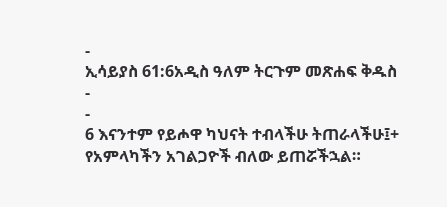-
ኢሳይያስ 61:6አዲስ ዓለም ትርጉም መጽሐፍ ቅዱስ
-
-
6 እናንተም የይሖዋ ካህናት ተብላችሁ ትጠራላችሁ፤+
የአምላካችን አገልጋዮች ብለው ይጠሯችኋል።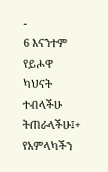-
6 እናንተም የይሖዋ ካህናት ተብላችሁ ትጠራላችሁ፤+
የአምላካችን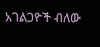አገልጋዮች ብለው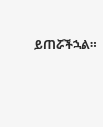ይጠሯችኋል።